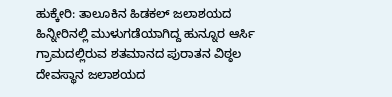ಹುಕ್ಕೇರಿ: ತಾಲೂಕಿನ ಹಿಡಕಲ್ ಜಲಾಶಯದ ಹಿನ್ನೀರಿನಲ್ಲಿ ಮುಳುಗಡೆಯಾಗಿದ್ದ ಹುನ್ನೂರ ಆರ್ಸಿ ಗ್ರಾಮದಲ್ಲಿರುವ ಶತಮಾನದ ಪುರಾತನ ವಿಠ್ಠಲ ದೇವಸ್ಥಾನ ಜಲಾಶಯದ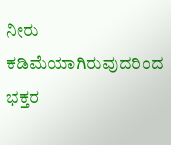ನೀರು ಕಡಿಮೆಯಾಗಿರುವುದರಿಂದ ಭಕ್ತರ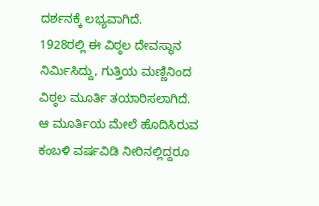ದರ್ಶನಕ್ಕೆ ಲಭ್ಯವಾಗಿದೆ.
1928ರಲ್ಲಿ ಈ ವಿಠ್ಠಲ ದೇವಸ್ಥಾನ ನಿರ್ಮಿಸಿದ್ದು, ಗುತ್ತಿಯ ಮಣ್ಣಿನಿಂದ ವಿಠ್ಠಲ ಮೂರ್ತಿ ತಯಾರಿಸಲಾಗಿದೆ.
ಆ ಮೂರ್ತಿಯ ಮೇಲೆ ಹೊದಿಸಿರುವ ಕಂಬಳಿ ವರ್ಷವಿಡಿ ನೀರಿನಲ್ಲಿದ್ದರೂ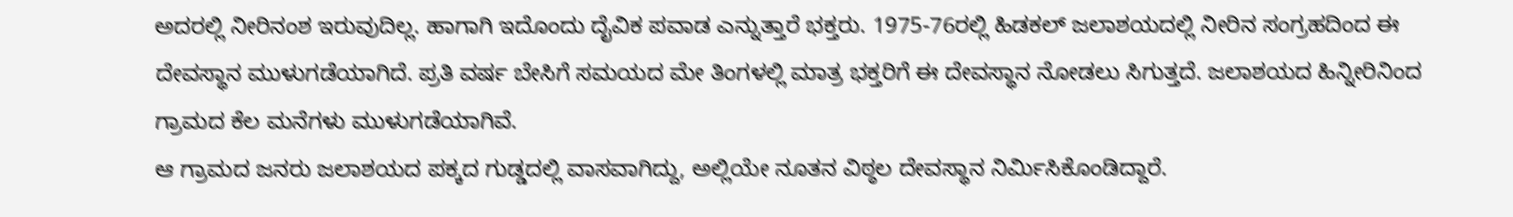ಅದರಲ್ಲಿ ನೀರಿನಂಶ ಇರುವುದಿಲ್ಲ. ಹಾಗಾಗಿ ಇದೊಂದು ದೈವಿಕ ಪವಾಡ ಎನ್ನುತ್ತಾರೆ ಭಕ್ತರು. 1975-76ರಲ್ಲಿ ಹಿಡಕಲ್ ಜಲಾಶಯದಲ್ಲಿ ನೀರಿನ ಸಂಗ್ರಹದಿಂದ ಈ ದೇವಸ್ಥಾನ ಮುಳುಗಡೆಯಾಗಿದೆ. ಪ್ರತಿ ವರ್ಷ ಬೇಸಿಗೆ ಸಮಯದ ಮೇ ತಿಂಗಳಲ್ಲಿ ಮಾತ್ರ ಭಕ್ತರಿಗೆ ಈ ದೇವಸ್ಥಾನ ನೋಡಲು ಸಿಗುತ್ತದೆ. ಜಲಾಶಯದ ಹಿನ್ನೀರಿನಿಂದ ಗ್ರಾಮದ ಕೆಲ ಮನೆಗಳು ಮುಳುಗಡೆಯಾಗಿವೆ.
ಆ ಗ್ರಾಮದ ಜನರು ಜಲಾಶಯದ ಪಕ್ಕದ ಗುಡ್ಡದಲ್ಲಿ ವಾಸವಾಗಿದ್ದು, ಅಲ್ಲಿಯೇ ನೂತನ ವಿಠ್ಠಲ ದೇವಸ್ಥಾನ ನಿರ್ಮಿಸಿಕೊಂಡಿದ್ದಾರೆ.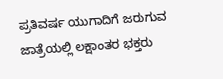ಪ್ರತಿವರ್ಷ ಯುಗಾದಿಗೆ ಜರುಗುವ ಜಾತ್ರೆಯಲ್ಲಿ ಲಕ್ಷಾಂತರ ಭಕ್ತರು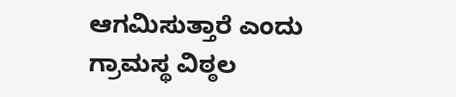ಆಗಮಿಸುತ್ತಾರೆ ಎಂದು ಗ್ರಾಮಸ್ಥ ವಿಠ್ಠಲ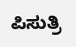ಪಿಸುತ್ರಿ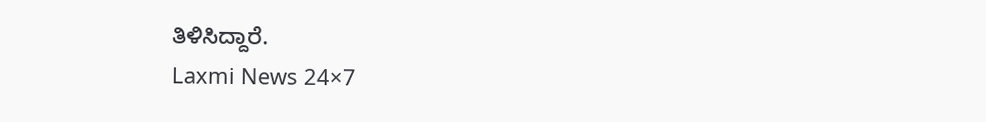ತಿಳಿಸಿದ್ದಾರೆ.
Laxmi News 24×7